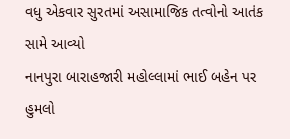વધુ એકવાર સુરતમાં અસામાજિક તત્વોનો આતંક સામે આવ્યો
નાનપુરા બારાહજારી મહોલ્લામાં ભાઈ બહેન પર હુમલો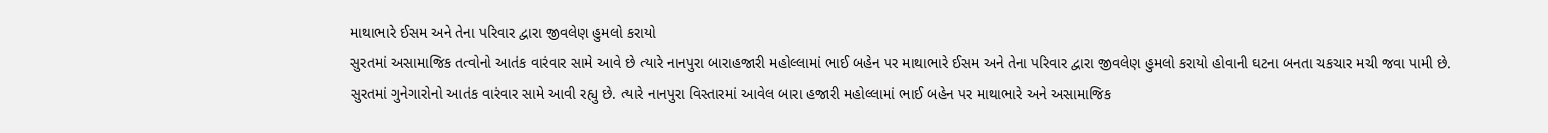માથાભારે ઈસમ અને તેના પરિવાર દ્વારા જીવલેણ હુમલો કરાયો
સુરતમાં અસામાજિક તત્વોનો આતંક વારંવાર સામે આવે છે ત્યારે નાનપુરા બારાહજારી મહોલ્લામાં ભાઈ બહેન પર માથાભારે ઈસમ અને તેના પરિવાર દ્વારા જીવલેણ હુમલો કરાયો હોવાની ઘટના બનતા ચકચાર મચી જવા પામી છે.
સુરતમાં ગુનેગારોનો આતંક વારંવાર સામે આવી રહ્યુ છે. ત્યારે નાનપુરા વિસ્તારમાં આવેલ બારા હજારી મહોલ્લામાં ભાઈ બહેન પર માથાભારે અને અસામાજિક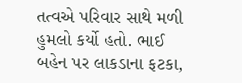તત્વએ પરિવાર સાથે મળી હુમલો કર્યો હતો. ભાઈ બહેન પર લાકડાના ફટકા,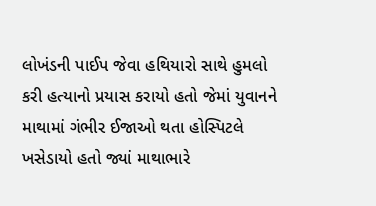લોખંડની પાઈપ જેવા હથિયારો સાથે હુમલો કરી હત્યાનો પ્રયાસ કરાયો હતો જેમાં યુવાનને માથામાં ગંભીર ઈજાઓ થતા હોસ્પિટલે ખસેડાયો હતો જ્યાં માથાભારે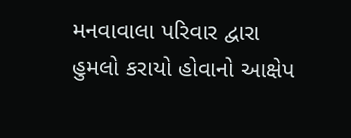મનવાવાલા પરિવાર દ્વારા હુમલો કરાયો હોવાનો આક્ષેપ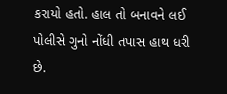કરાયો હતો. હાલ તો બનાવને લઈ પોલીસે ગુનો નોંધી તપાસ હાથ ધરી છે.